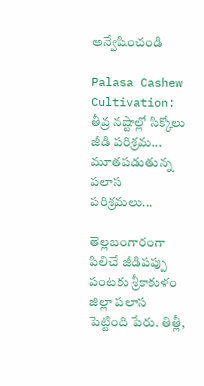అన్వేషించండి

Palasa Cashew Cultivation: తీవ్ర నష్టాల్లో సిక్కోలు జీడి పరిశ్రమ... మూతపడుతున్న పలాస పరిశ్రమలు...

తెల్లబంగారంగా పిలిచే జీడిపప్పు పంటకు శ్రీకాకుళం జిల్లా పలాస పెట్టింది పేరు. తిత్లీ,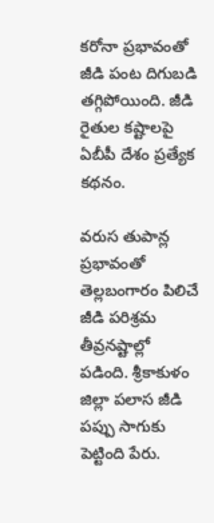కరోనా ప్రభావంతో జీడి పంట దిగుబడి తగ్గిపోయింది. జీడి రైతుల కష్టాలపై ఏబీపీ దేశం ప్రత్యేక కథనం.

వరుస తుపాన్ల ప్రభావంతో తెల్లబంగారం పిలిచే జీడి పరిశ్రమ తీవ్రనష్టాల్లో పడింది. శ్రీకాకుళం జిల్లా పలాస జీడి పప్పు సాగుకు పెట్టింది పేరు.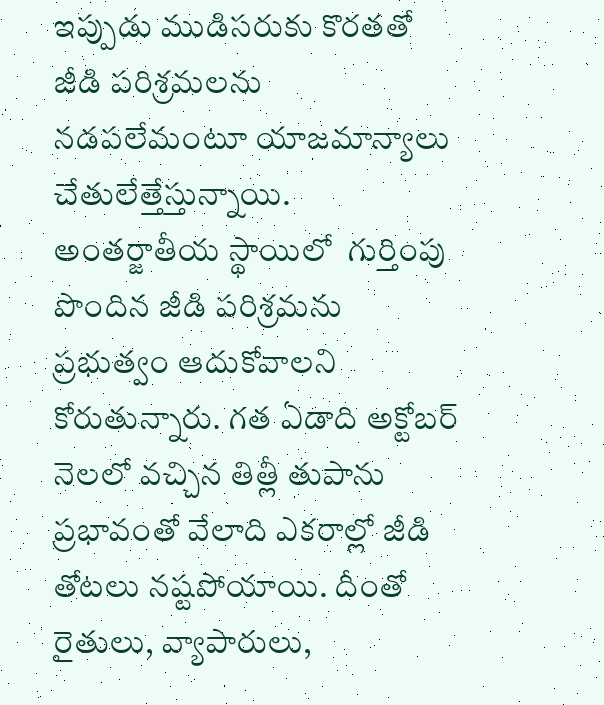ఇప్పుడు ముడిసరుకు కొరతతో జీడి పరిశ్రమలను నడపలేమంటూ యాజమాన్యాలు చేతులేత్తేస్తున్నాయి. అంతర్జాతీయ స్థాయిలో  గుర్తింపు పొందిన జీడి పరిశ్రమను ప్రభుత్వం ఆదుకోవాలని కోరుతున్నారు. గత ఏడాది అక్టోబర్ నెలలో వచ్చిన తిత్లీ తుపాను ప్రభావంతో వేలాది ఎకరాల్లో జీడి తోటలు నష్టపోయాయి. దీంతో రైతులు, వ్యాపారులు,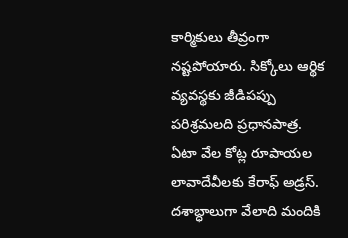కార్మికులు తీవ్రంగా నష్టపోయారు. సిక్కోలు ఆర్థిక వ్యవస్థకు జీడిపప్పు పరిశ్రమలది ప్రధానపాత్ర. ఏటా వేల కోట్ల రూపాయల లావాదేవీలకు కేరాఫ్ అడ్రస్. దశాబ్ధాలుగా వేలాది మందికి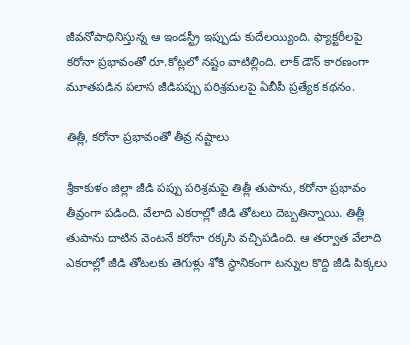జీవనోపాధినిస్తున్న ఆ ఇండస్ట్రీ ఇప్పుడు కుదేలయ్యింది. ఫ్యాక్టరీలపై కరోనా ప్రభావంతో రూ.కోట్లలో నష్టం వాటిల్లింది. లాక్ డౌన్ కారణంగా మూతపడిన పలాస జీడిపప్పు పరిశ్రమలపై ఏబీపీ ప్రత్యేక కథనం.

తిత్లీ, కరోనా ప్రభావంతో తీవ్ర నష్టాలు

శ్రీకాకుళం జిల్లా జీడి పప్పు పరిశ్రమపై తిత్లీ తుపాను, కరోనా ప్రభావం తీవ్రంగా పడింది. వేలాది ఎకరాల్లో జీడి తోటలు దెబ్బతిన్నాయి. తిత్లీ తుపాను దాటిన వెంటనే కరోనా రక్కసి వచ్చిపడింది. ఆ తర్వాత వేలాది ఎకరాల్లో జీడి తోటలకు తెగుళ్లు శోకి స్థానికంగా టన్నుల కొద్ది జీడి పిక్కలు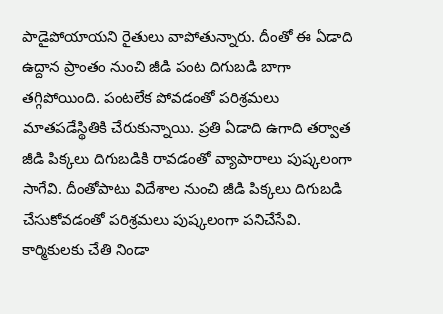పాడైపోయాయని రైతులు వాపోతున్నారు. దీంతో ఈ ఏడాది ఉద్దాన ప్రాంతం నుంచి జీడి పంట దిగుబడి బాగా తగ్గిపోయింది. పంటలేక పోవడంతో పరిశ్రమలు మాతపడేస్థితికి చేరుకున్నాయి. ప్రతి ఏడాది ఉగాది తర్వాత జీడి పిక్కలు దిగుబడికి రావడంతో వ్యాపారాలు పుష్కలంగా సాగేవి. దీంతోపాటు విదేశాల నుంచి జీడి పిక్కలు దిగుబడి చేసుకోవడంతో పరిశ్రమలు పుష్కలంగా పనిచేసేవి. కార్మికులకు చేతి నిండా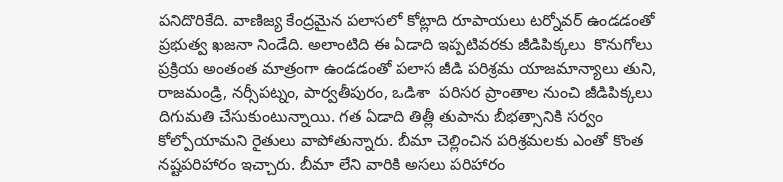పనిదొరికేది. వాణిజ్య కేంద్రమైన పలాసలో కోట్లాది రూపాయలు టర్నోవర్ ఉండడంతో ప్రభుత్వ ఖజనా నిండేది. అలాంటిది ఈ ఏడాది ఇప్పటివరకు జీడిపిక్కలు  కొనుగోలు ప్రక్రియ అంతంత మాత్రంగా ఉండడంతో పలాస జీడి పరిశ్రమ యాజమాన్యాలు తుని, రాజమండ్రి, నర్సీపట్నం, పార్వతీపురం, ఒడిశా  పరిసర ప్రాంతాల నుంచి జీడిపిక్కలు దిగుమతి చేసుకుంటున్నాయి. గత ఏడాది తిత్లీ తుపాను బీభత్సానికి సర్వం కోల్పోయామని రైతులు వాపోతున్నారు. బీమా చెల్లించిన పరిశ్రమలకు ఎంతో కొంత నష్టపరిహారం ఇచ్చారు. బీమా లేని వారికి అసలు పరిహారం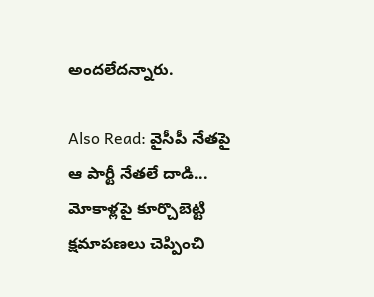అందలేదన్నారు.

Also Read: వైసీపీ నేతపై ఆ పార్టీ నేతలే దాడి... మోకాళ్లపై కూర్చొబెట్టి క్షమాపణలు చెప్పించి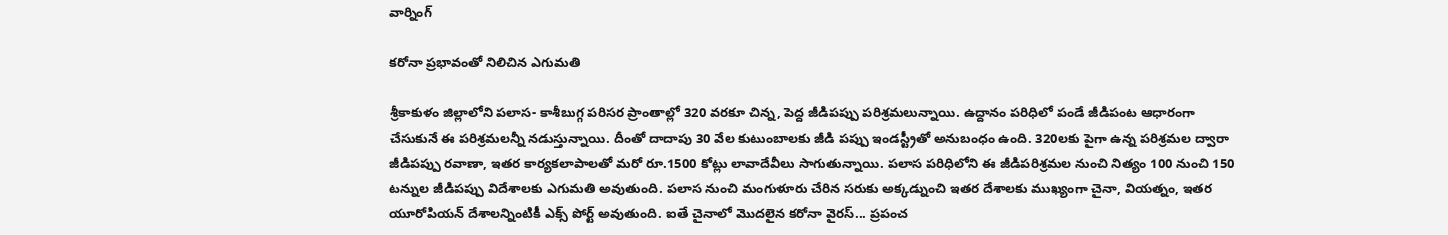వార్నింగ్

కరోనా ప్రభావంతో నిలిచిన ఎగుమతి

శ్రీకాకుళం జిల్లాలోని పలాస- కాశీబుగ్గ పరిసర ప్రాంతాల్లో 320 వరకూ చిన్న, పెద్ద జీడిపప్పు పరిశ్రమలున్నాయి. ఉద్దానం పరిధిలో పండే జీడిపంట ఆధారంగా చేసుకునే ఈ పరిశ్రమలన్నీ నడుస్తున్నాయి. దీంతో దాదాపు 30 వేల కుటుంబాలకు జీడి పప్పు ఇండస్ట్రీతో అనుబంధం ఉంది. 320లకు పైగా ఉన్న పరిశ్రమల ద్వారా జీడిపప్పు రవాణా, ఇతర కార్యకలాపాలతో మరో రూ.1500 కోట్లు లావాదేవీలు సాగుతున్నాయి. పలాస పరిధిలోని ఈ జీడిపరిశ్రమల నుంచి నిత్యం 100 నుంచి 150 టన్నుల జీడిపప్పు విదేశాలకు ఎగుమతి అవుతుంది. పలాస నుంచి మంగుళూరు చేరిన సరుకు అక్కడ్నుంచి ఇతర దేశాలకు ముఖ్యంగా చైనా, వియత్నం, ఇతర యూరోపియన్ దేశాలన్నింటికీ ఎక్స్ పోర్ట్ అవుతుంది. ఐతే చైనాలో మొదలైన కరోనా వైరస్... ప్రపంచ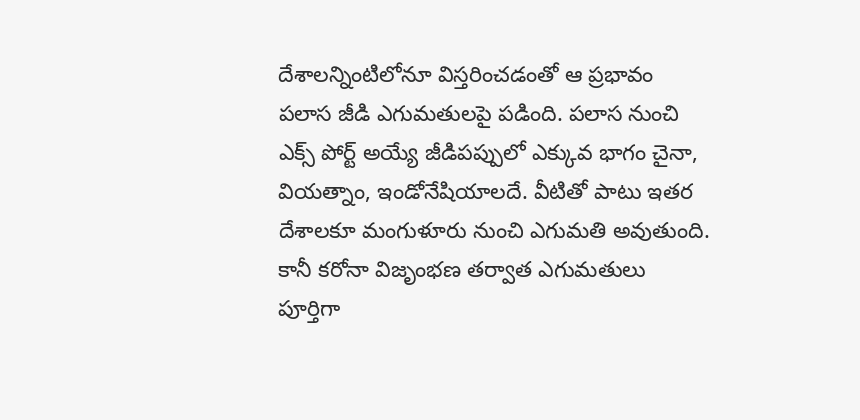దేశాలన్నింటిలోనూ విస్తరించడంతో ఆ ప్రభావం పలాస జీడి ఎగుమతులపై పడింది. పలాస నుంచి ఎక్స్ పోర్ట్ అయ్యే జీడిపప్పులో ఎక్కువ భాగం చైనా, వియత్నాం, ఇండోనేషియాలదే. వీటితో పాటు ఇతర దేశాలకూ మంగుళూరు నుంచి ఎగుమతి అవుతుంది. కానీ కరోనా విజృంభణ తర్వాత ఎగుమతులు పూర్తిగా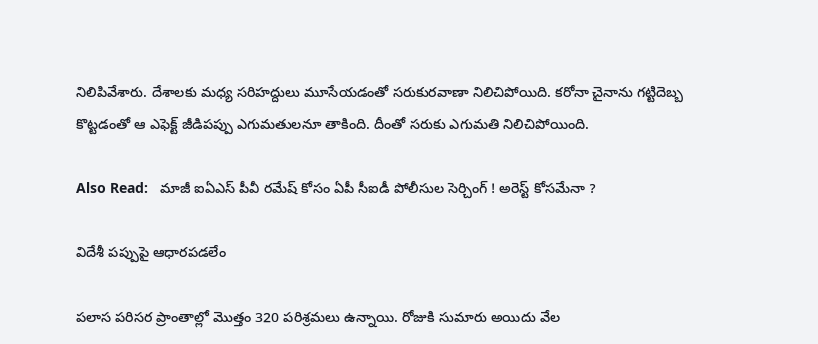నిలిపివేశారు. దేశాలకు మధ్య సరిహద్దులు మూసేయడంతో సరుకురవాణా నిలిచిపోయిది. కరోనా చైనాను గట్టిదెబ్బ కొట్టడంతో ఆ ఎఫెక్ట్ జీడిపప్పు ఎగుమతులనూ తాకింది. దీంతో సరుకు ఎగుమతి నిలిచిపోయింది.

Also Read:   మాజీ ఐఏఎస్ పీవీ రమేష్ కోసం ఏపీ సీఐడీ పోలీసుల సెర్చింగ్ ! అరెస్ట్ కోసమేనా ?

విదేశీ పప్పుపై ఆధారపడలేం

పలాస పరిసర ప్రాంతాల్లో మొత్తం 320 పరిశ్రమలు ఉన్నాయి. రోజుకి సుమారు అయిదు వేల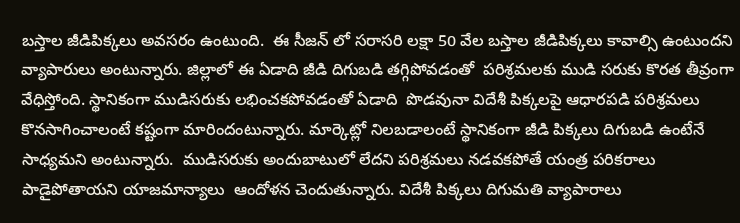బస్తాల జీడిపిక్కలు అవసరం ఉంటుంది.  ఈ సీజన్ లో సరాసరి లక్షా 50 వేల బస్తాల జీడిపిక్కలు కావాల్సి ఉంటుందని వ్యాపారులు అంటున్నారు. జిల్లాలో ఈ ఏడాది జీడి దిగుబడి తగ్గిపోవడంతో  పరిశ్రమలకు ముడి సరుకు కొరత తీవ్రంగా వేధిస్తోంది. స్థానికంగా ముడిసరుకు లభించకపోవడంతో ఏడాది  పొడవునా విదేశీ పిక్కలపై ఆధారపడి పరిశ్రమలు కొనసాగించాలంటే కష్టంగా మారిందంటున్నారు. మార్కెట్లో నిలబడాలంటే స్థానికంగా జీడి పిక్కలు దిగుబడి ఉంటేనే సాధ్యమని అంటున్నారు.  ముడిసరుకు అందుబాటులో లేదని పరిశ్రమలు నడవకపోతే యంత్ర పరికరాలు పాడైపోతాయని యాజమాన్యాలు  ఆందోళన చెందుతున్నారు. విదేశీ పిక్కలు దిగుమతి వ్యాపారాలు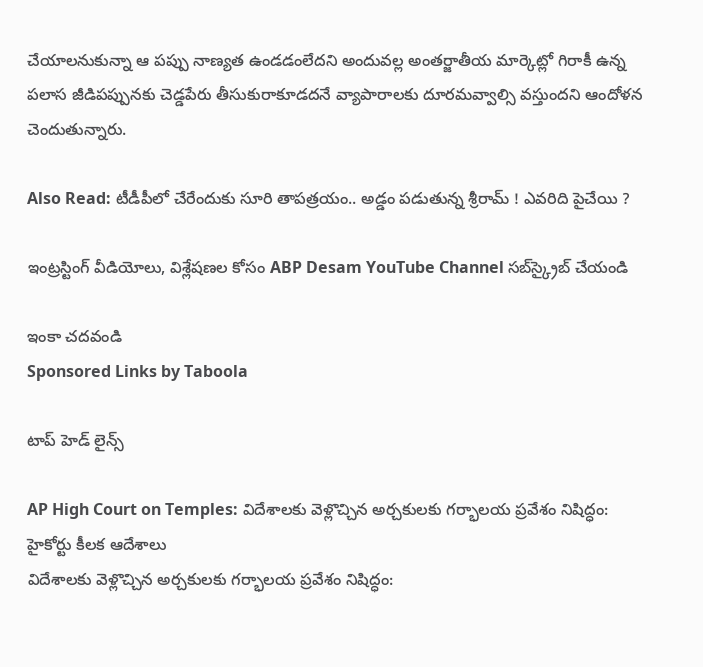చేయాలనుకున్నా ఆ పప్పు నాణ్యత ఉండడంలేదని అందువల్ల అంతర్జాతీయ మార్కెట్లో గిరాకీ ఉన్న పలాస జీడిపప్పునకు చెడ్డపేరు తీసుకురాకూడదనే వ్యాపారాలకు దూరమవ్వాల్సి వస్తుందని ఆందోళన చెందుతున్నారు.

Also Read: టీడీపీలో చేరేందుకు సూరి తాపత్రయం.. అడ్డం పడుతున్న శ్రీరామ్ ! ఎవరిది పైచేయి ?

ఇంట్రస్టింగ్‌ వీడియోలు, విశ్లేషణల కోసం ABP Desam YouTube Channel సబ్‌స్క్రైబ్‌ చేయండి

ఇంకా చదవండి
Sponsored Links by Taboola

టాప్ హెడ్ లైన్స్

AP High Court on Temples: విదేశాలకు వెళ్లొచ్చిన అర్చకులకు గర్భాలయ ప్రవేశం నిషిద్ధం: హైకోర్టు కీలక ఆదేశాలు
విదేశాలకు వెళ్లొచ్చిన అర్చకులకు గర్భాలయ ప్రవేశం నిషిద్ధం: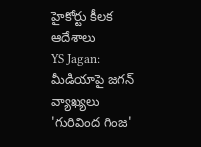హైకోర్టు కీలక ఆదేశాలు
YS Jagan: మీడియాపై జగన్ వ్యాఖ్యలు 'గురివింద గింజ'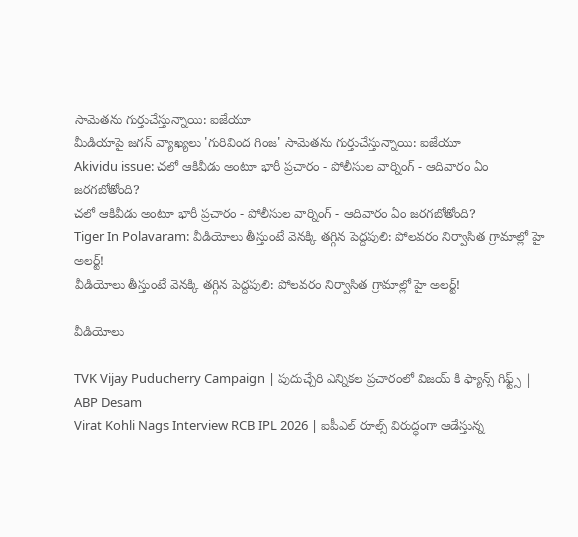సామెతను గుర్తుచేస్తున్నాయి: ఐజేయూ
మీడియాపై జగన్ వ్యాఖ్యలు 'గురివింద గింజ' సామెతను గుర్తుచేస్తున్నాయి: ఐజేయూ
Akividu issue: చలో ఆకివీడు అంటూ భారీ ప్రచారం - పోలీసుల వార్నింగ్ - ఆదివారం ఏం జరగబోతోంది?
చలో ఆకివీడు అంటూ భారీ ప్రచారం - పోలీసుల వార్నింగ్ - ఆదివారం ఏం జరగబోతోంది?
Tiger In Polavaram: వీడియోలు తీస్తుంటే వెనక్కి తగ్గిన పెద్దపులి: పోలవరం నిర్వాసిత గ్రామాల్లో హై అలర్ట్!
వీడియోలు తీస్తుంటే వెనక్కి తగ్గిన పెద్దపులి: పోలవరం నిర్వాసిత గ్రామాల్లో హై అలర్ట్!

వీడియోలు

TVK Vijay Puducherry Campaign | పుదుచ్చేరి ఎన్నికల ప్రచారంలో విజయ్ కి ఫ్యాన్స్ గిఫ్ట్స్ | ABP Desam
Virat Kohli Nags Interview RCB IPL 2026 | ఐపీఎల్ రూల్స్ విరుద్ధంగా ఆడేస్తున్న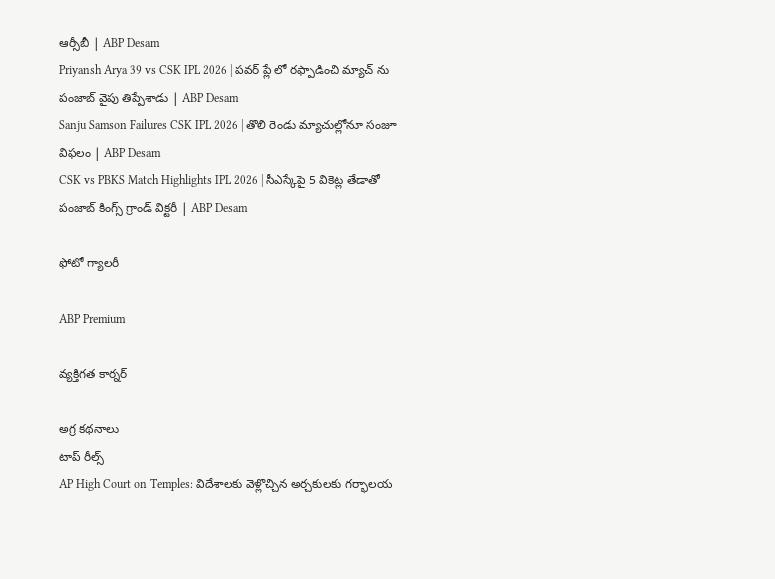ఆర్సీబీ | ABP Desam
Priyansh Arya 39 vs CSK IPL 2026 | పవర్ ప్లే లో రఫ్పాడించి మ్యాచ్ ను పంజాబ్ వైపు తిప్పేశాడు | ABP Desam
Sanju Samson Failures CSK IPL 2026 | తొలి రెండు మ్యాచుల్లోనూ సంజూ విఫలం | ABP Desam
CSK vs PBKS Match Highlights IPL 2026 | సీఎస్కేపై 5 వికెట్ల తేడాతో పంజాబ్ కింగ్స్ గ్రాండ్ విక్టరీ | ABP Desam

ఫోటో గ్యాలరీ

ABP Premium

వ్యక్తిగత కార్నర్

అగ్ర కథనాలు
టాప్ రీల్స్
AP High Court on Temples: విదేశాలకు వెళ్లొచ్చిన అర్చకులకు గర్భాలయ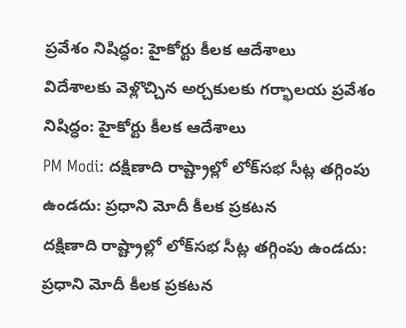ప్రవేశం నిషిద్ధం: హైకోర్టు కీలక ఆదేశాలు
విదేశాలకు వెళ్లొచ్చిన అర్చకులకు గర్భాలయ ప్రవేశం నిషిద్ధం: హైకోర్టు కీలక ఆదేశాలు
PM Modi: దక్షిణాది రాష్ట్రాల్లో లోక్‌సభ సీట్ల తగ్గింపు ఉండదు: ప్రధాని మోదీ కీలక ప్రకటన
దక్షిణాది రాష్ట్రాల్లో లోక్‌సభ సీట్ల తగ్గింపు ఉండదు: ప్రధాని మోదీ కీలక ప్రకటన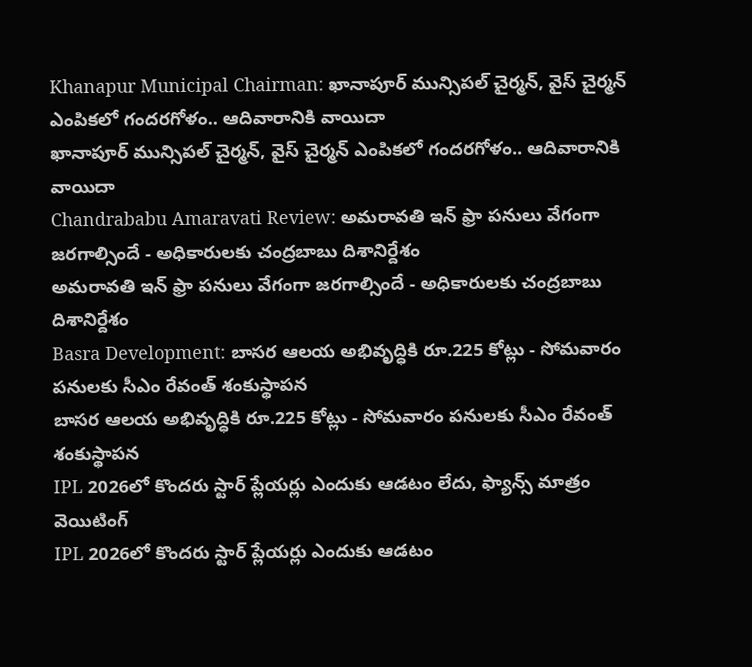Khanapur Municipal Chairman: ఖానాపూర్ మున్సిపల్ చైర్మన్, వైస్ చైర్మన్ ఎంపికలో గందరగోళం.. ఆదివారానికి వాయిదా
ఖానాపూర్ మున్సిపల్ చైర్మన్, వైస్ చైర్మన్ ఎంపికలో గందరగోళం.. ఆదివారానికి వాయిదా
Chandrababu Amaravati Review: అమరావతి ఇన్ ఫ్రా పనులు వేగంగా జరగాల్సిందే - అధికారులకు చంద్రబాబు దిశానిర్దేశం
అమరావతి ఇన్ ఫ్రా పనులు వేగంగా జరగాల్సిందే - అధికారులకు చంద్రబాబు దిశానిర్దేశం
Basra Development: బాసర ఆలయ అభివృద్ధికి రూ.225 కోట్లు - సోమవారం పనులకు సీఎం రేవంత్ శంకుస్థాపన
బాసర ఆలయ అభివృద్ధికి రూ.225 కోట్లు - సోమవారం పనులకు సీఎం రేవంత్ శంకుస్థాపన
IPL 2026లో కొందరు స్టార్ ప్లేయర్లు ఎందుకు ఆడటం లేదు, ఫ్యాన్స్ మాత్రం వెయిటింగ్
IPL 2026లో కొందరు స్టార్ ప్లేయర్లు ఎందుకు ఆడటం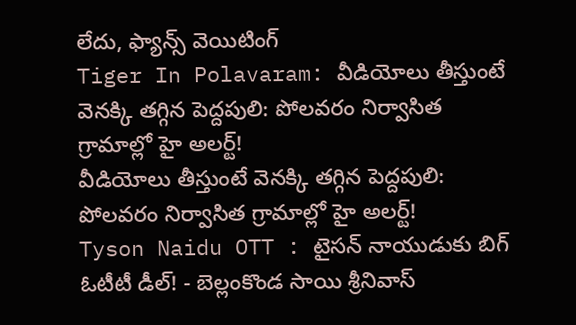లేదు, ఫ్యాన్స్ వెయిటింగ్
Tiger In Polavaram: వీడియోలు తీస్తుంటే వెనక్కి తగ్గిన పెద్దపులి: పోలవరం నిర్వాసిత గ్రామాల్లో హై అలర్ట్!
వీడియోలు తీస్తుంటే వెనక్కి తగ్గిన పెద్దపులి: పోలవరం నిర్వాసిత గ్రామాల్లో హై అలర్ట్!
Tyson Naidu OTT : టైసన్ నాయుడుకు బిగ్ ఓటీటీ డీల్! - బెల్లంకొండ సాయి శ్రీనివాస్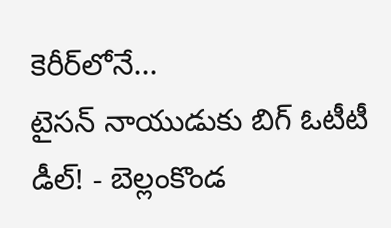కెరీర్‌లోనే...
టైసన్ నాయుడుకు బిగ్ ఓటీటీ డీల్! - బెల్లంకొండ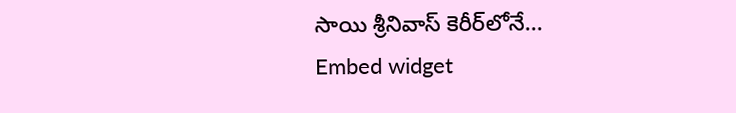సాయి శ్రీనివాస్ కెరీర్‌లోనే...
Embed widget